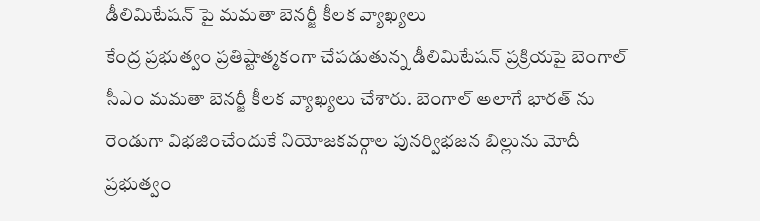డీలిమిటేషన్ పై మమతా బెనర్జీ కీలక వ్యాఖ్యలు
కేంద్ర ప్రభుత్వం ప్రతిష్టాత్మకంగా చేపడుతున్న డీలిమిటేషన్ ప్రక్రియపై బెంగాల్ సీఎం మమతా బెనర్జీ కీలక వ్యాఖ్యలు చేశారు. బెంగాల్ అలాగే భారత్ ను రెండుగా విభజించేందుకే నియోజకవర్గాల పునర్విభజన బిల్లును మోదీ ప్రభుత్వం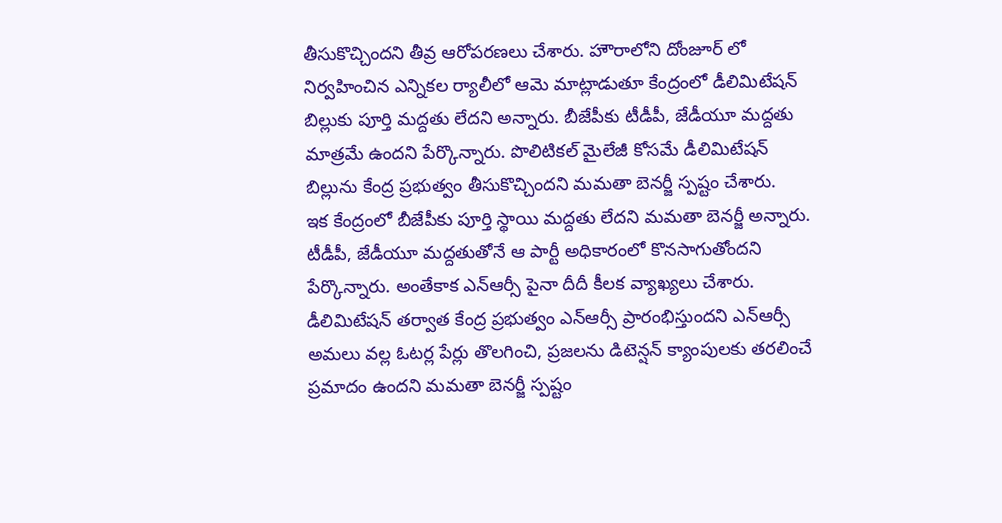తీసుకొచ్చిందని తీవ్ర ఆరోపరణలు చేశారు. హౌరాలోని దోంజూర్ లో నిర్వహించిన ఎన్నికల ర్యాలీలో ఆమె మాట్లాడుతూ కేంద్రంలో డీలిమిటేషన్ బిల్లుకు పూర్తి మద్దతు లేదని అన్నారు. బీజేపీకు టీడీపీ, జేడీయూ మద్దతు మాత్రమే ఉందని పేర్కొన్నారు. పొలిటికల్ మైలేజీ కోసమే డీలిమిటేషన్ బిల్లును కేంద్ర ప్రభుత్వం తీసుకొచ్చిందని మమతా బెనర్జీ స్పష్టం చేశారు.
ఇక కేంద్రంలో బీజేపీకు పూర్తి స్థాయి మద్దతు లేదని మమతా బెనర్జీ అన్నారు. టీడీపీ, జేడీయూ మద్దతుతోనే ఆ పార్టీ అధికారంలో కొనసాగుతోందని పేర్కొన్నారు. అంతేకాక ఎన్ఆర్సీ పైనా దీదీ కీలక వ్యాఖ్యలు చేశారు. డీలిమిటేషన్ తర్వాత కేంద్ర ప్రభుత్వం ఎన్ఆర్సీ ప్రారంభిస్తుందని ఎన్ఆర్సీ అమలు వల్ల ఓటర్ల పేర్లు తొలగించి, ప్రజలను డిటెన్షన్ క్యాంపులకు తరలించే ప్రమాదం ఉందని మమతా బెనర్జీ స్పష్టం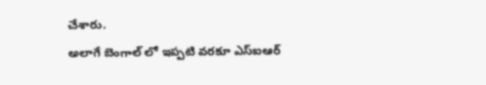చేశారు.
అలాగే బెంగాల్ లో ఇప్పటి వరకూ ఎస్ఐఆర్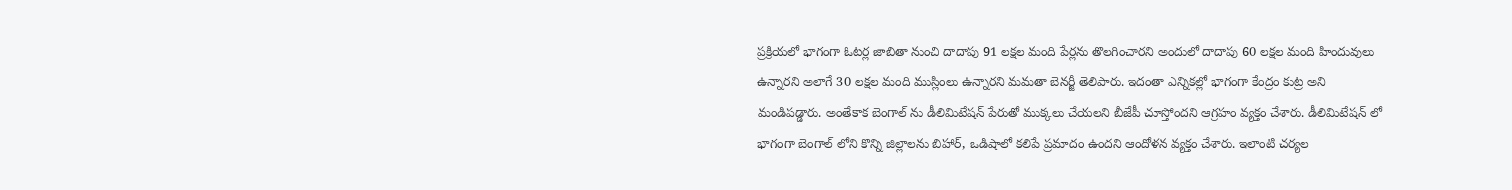ప్రక్రియలో భాగంగా ఓటర్ల జాబితా నుంచి దాదాపు 91 లక్షల మంది పేర్లను తొలగించారని అందులో దాదాపు 60 లక్షల మంది హిందువులు ఉన్నారని అలాగే 30 లక్షల మంది ముస్లింలు ఉన్నారని మమతా బెనర్జీ తెలిపారు. ఇదంతా ఎన్నికల్లో భాగంగా కేంద్రం కుట్ర అని మండిపడ్డారు. అంతేకాక బెంగాల్ ను డీలిమిటేషన్ పేరుతో ముక్కలు చేయలని బీజేపీ చూస్తోందని ఆగ్రహం వ్యక్తం చేశారు. డీలిమిటేషన్ లో భాగంగా బెంగాల్ లోని కొన్ని జిల్లాలను బిహార్, ఒడిషాలో కలిపే ప్రమాదం ఉందని ఆందోళన వ్యక్తం చేశారు. ఇలాంటి చర్యల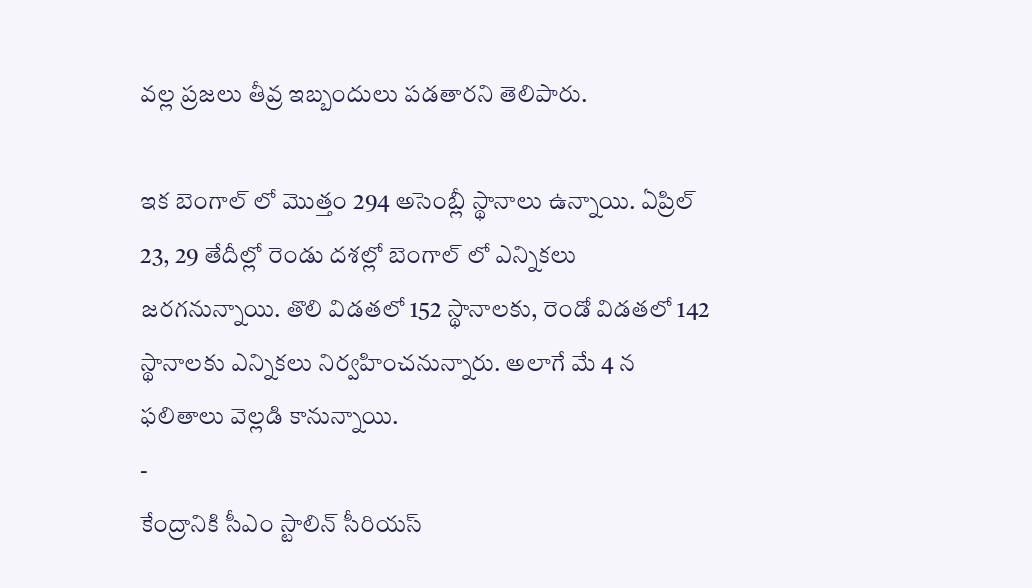వల్ల ప్రజలు తీవ్ర ఇబ్బందులు పడతారని తెలిపారు.

ఇక బెంగాల్ లో మొత్తం 294 అసెంబ్లీ స్థానాలు ఉన్నాయి. ఏప్రిల్ 23, 29 తేదీల్లో రెండు దశల్లో బెంగాల్ లో ఎన్నికలు జరగనున్నాయి. తొలి విడతలో 152 స్థానాలకు, రెండో విడతలో 142 స్థానాలకు ఎన్నికలు నిర్వహించనున్నారు. అలాగే మే 4 న ఫలితాలు వెల్లడి కానున్నాయి.
-
కేంద్రానికి సీఎం స్టాలిన్ సీరియస్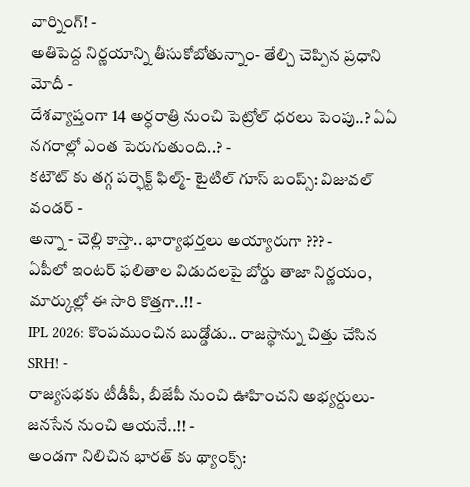వార్నింగ్! -
అతిపెద్ద నిర్ణయాన్ని తీసుకోబోతున్నాం- తేల్చి చెప్పిన ప్రధాని మోదీ -
దేశవ్యాప్తంగా 14 అర్ధరాత్రి నుంచి పెట్రోల్ ధరలు పెంపు..? ఏఏ నగరాల్లో ఎంత పెరుగుతుంది..? -
కటౌట్ కు తగ్గ పర్ఫెక్ట్ ఫిల్మ్- టైటిల్ గూస్ బంప్స్: విజువల్ వండర్ -
అన్నా - చెల్లి కాస్తా.. భార్యాభర్తలు అయ్యారుగా ??? -
ఏపీలో ఇంటర్ ఫలితాల విడుదలపై బోర్డు తాజా నిర్ణయం, మార్కుల్లో ఈ సారి కొత్తగా..!! -
IPL 2026: కొంపముంచిన బుడ్డోడు.. రాజస్థాన్ను చిత్తు చేసిన SRH! -
రాజ్యసభకు టీడీపీ, బీజేపీ నుంచి ఊహించని అభ్యర్దులు- జనసేన నుంచి ఆయనే..!! -
అండగా నిలిచిన భారత్ కు థ్యాంక్స్: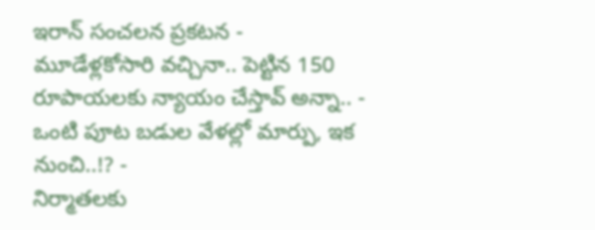ఇరాన్ సంచలన ప్రకటన -
మూడేళ్లకోసారి వచ్చినా.. పెట్టిన 150 రూపాయలకు న్యాయం చేస్తావ్ అన్నా.. -
ఒంటి పూట బడుల వేళల్లో మార్పు, ఇక నుంచి..!? -
నిర్మాతలకు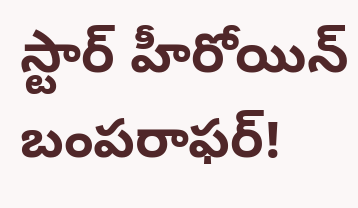స్టార్ హీరోయిన్ బంపరాఫర్!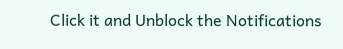Click it and Unblock the Notifications